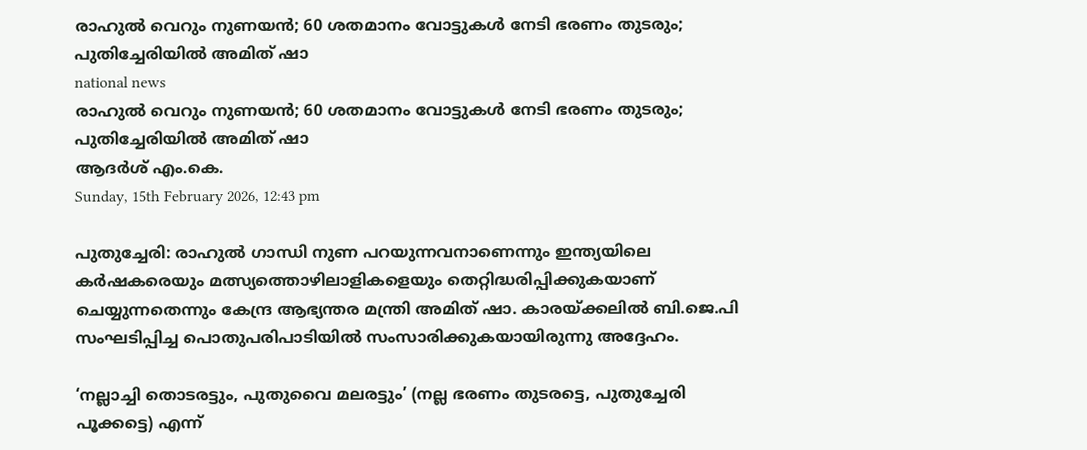രാഹുല്‍ വെറും നുണയന്‍; 60 ശതമാനം വോട്ടുകള്‍ നേടി ഭരണം തുടരും; പുതിച്ചേരിയില്‍ അമിത് ഷാ
national news
രാഹുല്‍ വെറും നുണയന്‍; 60 ശതമാനം വോട്ടുകള്‍ നേടി ഭരണം തുടരും; പുതിച്ചേരിയില്‍ അമിത് ഷാ
ആദര്‍ശ് എം.കെ.
Sunday, 15th February 2026, 12:43 pm

പുതുച്ചേരി: രാഹുല്‍ ഗാന്ധി നുണ പറയുന്നവനാണെന്നും ഇന്ത്യയിലെ കര്‍ഷകരെയും മത്സ്യത്തൊഴിലാളികളെയും തെറ്റിദ്ധരിപ്പിക്കുകയാണ് ചെയ്യുന്നതെന്നും കേന്ദ്ര ആഭ്യന്തര മന്ത്രി അമിത് ഷാ. കാരയ്ക്കലില്‍ ബി.ജെ.പി സംഘടിപ്പിച്ച പൊതുപരിപാടിയില്‍ സംസാരിക്കുകയായിരുന്നു അദ്ദേഹം.

‘നല്ലാച്ചി തൊടരട്ടും, പുതുവൈ മലരട്ടും’ (നല്ല ഭരണം തുടരട്ടെ, പുതുച്ചേരി പൂക്കട്ടെ) എന്ന്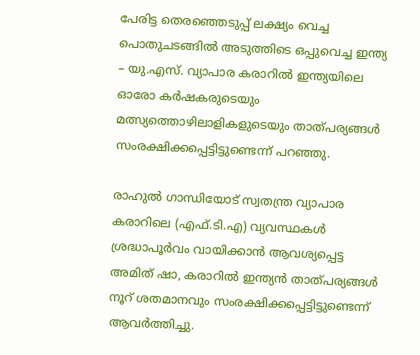പേരിട്ട തെരഞ്ഞെടുപ്പ് ലക്ഷ്യം വെച്ച പൊതുചടങ്ങില്‍ അടുത്തിടെ ഒപ്പുവെച്ച ഇന്ത്യ – യു.എസ്. വ്യാപാര കരാറില്‍ ഇന്ത്യയിലെ ഓരോ കര്‍ഷകരുടെയും മത്സ്യത്തൊഴിലാളികളുടെയും താത്പര്യങ്ങള്‍ സംരക്ഷിക്കപ്പെട്ടിട്ടുണ്ടെന്ന് പറഞ്ഞു.

രാഹുല്‍ ഗാന്ധിയോട് സ്വതന്ത്ര വ്യാപാര കരാറിലെ (എഫ്.ടി.എ) വ്യവസ്ഥകള്‍ ശ്രദ്ധാപൂര്‍വം വായിക്കാന്‍ ആവശ്യപ്പെട്ട അമിത് ഷാ, കരാറില്‍ ഇന്ത്യന്‍ താത്പര്യങ്ങള്‍ നൂറ് ശതമാനവും സംരക്ഷിക്കപ്പെട്ടിട്ടുണ്ടെന്ന് ആവര്‍ത്തിച്ചു.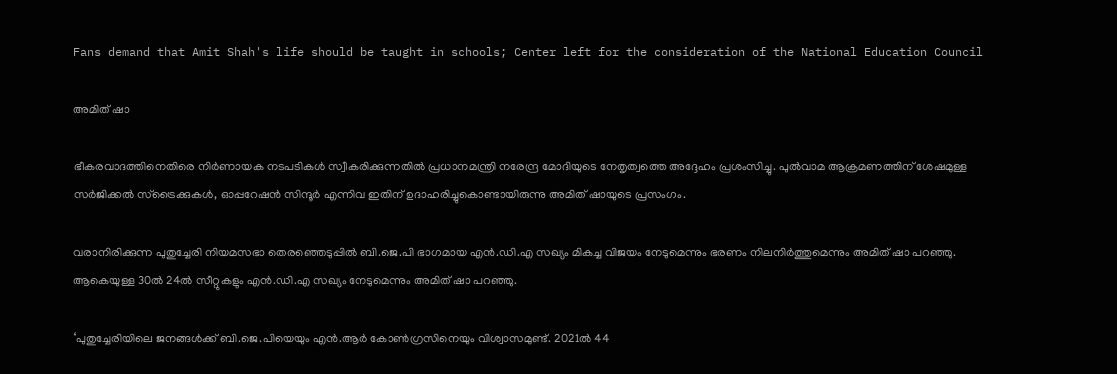Fans demand that Amit Shah's life should be taught in schools; Center left for the consideration of the National Education Council

അമിത് ഷാ

ഭീകരവാദത്തിനെതിരെ നിര്‍ണായക നടപടികള്‍ സ്വീകരിക്കുന്നതില്‍ പ്രധാനമന്ത്രി നരേന്ദ്ര മോദിയുടെ നേതൃത്വത്തെ അദ്ദേഹം പ്രശംസിച്ചു. പുല്‍വാമ ആക്രമണത്തിന് ശേഷമുള്ള സര്‍ജിക്കല്‍ സ്‌ട്രൈക്കുകള്‍, ഓപ്പറേഷന്‍ സിന്ദൂര്‍ എന്നിവ ഇതിന് ഉദാഹരിച്ചുകൊണ്ടായിരുന്നു അമിത് ഷായുടെ പ്രസംഗം.

വരാനിരിക്കുന്ന പുതുച്ചേരി നിയമസഭാ തെരഞ്ഞെടുപ്പില്‍ ബി.ജെ.പി ഭാഗമായ എന്‍.ഡി.എ സഖ്യം മികച്ച വിജയം നേടുമെന്നും ഭരണം നിലനിര്‍ത്തുമെന്നും അമിത് ഷാ പറഞ്ഞു. ആകെയുള്ള 30ല്‍ 24ല്‍ സീറ്റുകളും എന്‍.ഡി.എ സഖ്യം നേടുമെന്നും അമിത് ഷാ പറഞ്ഞു.

‘പുതുച്ചേരിയിലെ ജനങ്ങള്‍ക്ക് ബി.ജെ.പിയെയും എന്‍.ആര്‍ കോണ്‍ഗ്രസിനെയും വിശ്വാസമുണ്ട്. 2021ല്‍ 44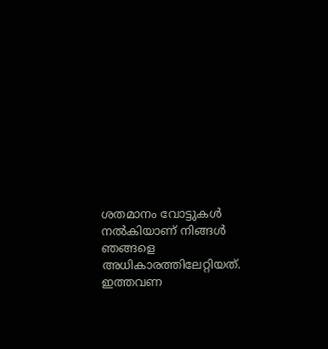ശതമാനം വോട്ടുകള്‍ നല്‍കിയാണ് നിങ്ങള്‍ ഞങ്ങളെ അധികാരത്തിലേറ്റിയത്. ഇത്തവണ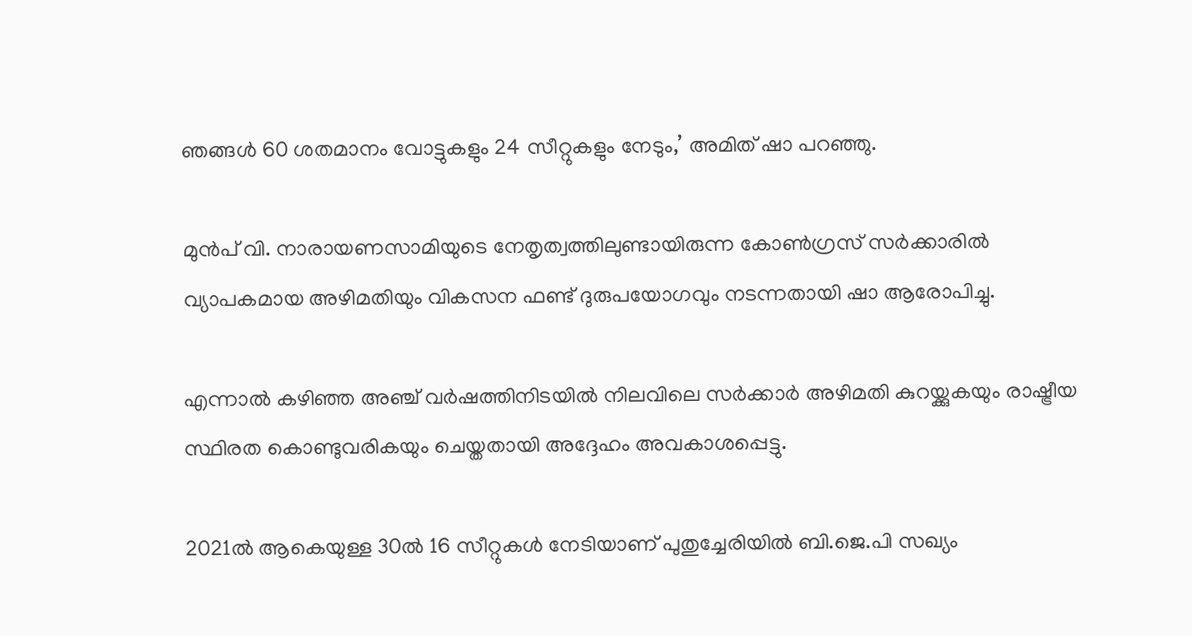ഞങ്ങള്‍ 60 ശതമാനം വോട്ടുകളും 24 സീറ്റുകളും നേടും,’ അമിത് ഷാ പറഞ്ഞു.

മുന്‍പ് വി. നാരായണസാമിയുടെ നേതൃത്വത്തിലുണ്ടായിരുന്ന കോണ്‍ഗ്രസ് സര്‍ക്കാരില്‍ വ്യാപകമായ അഴിമതിയും വികസന ഫണ്ട് ദുരുപയോഗവും നടന്നതായി ഷാ ആരോപിച്ചു.

എന്നാല്‍ കഴിഞ്ഞ അഞ്ച് വര്‍ഷത്തിനിടയില്‍ നിലവിലെ സര്‍ക്കാര്‍ അഴിമതി കുറയ്ക്കുകയും രാഷ്ട്രീയ സ്ഥിരത കൊണ്ടുവരികയും ചെയ്തതായി അദ്ദേഹം അവകാശപ്പെട്ടു.

2021ല്‍ ആകെയുള്ള 30ല്‍ 16 സീറ്റുകള്‍ നേടിയാണ് പുതുച്ചേരിയില്‍ ബി.ജെ.പി സഖ്യം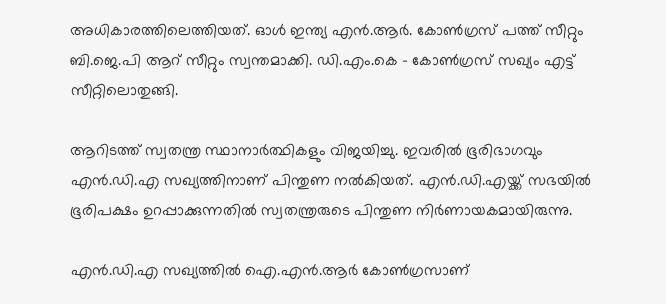അധികാരത്തിലെത്തിയത്. ഓള്‍ ഇന്ത്യ എന്‍.ആര്‍. കോണ്‍ഗ്രസ് പത്ത് സീറ്റും ബി.ജെ.പി ആറ് സീറ്റും സ്വന്തമാക്കി. ഡി.എം.കെ – കോണ്‍ഗ്രസ് സഖ്യം എട്ട് സീറ്റിലൊതുങ്ങി.

ആറിടത്ത് സ്വതന്ത്ര സ്ഥാനാര്‍ത്ഥികളും വിജയിച്ചു. ഇവരില്‍ ഭൂരിഭാഗവും എന്‍.ഡി.എ സഖ്യത്തിനാണ് പിന്തുണ നല്‍കിയത്. എന്‍.ഡി.എയ്ക്ക് സഭയില്‍ ഭൂരിപക്ഷം ഉറപ്പാക്കുന്നതില്‍ സ്വതന്ത്രരുടെ പിന്തുണ നിര്‍ണായകമായിരുന്നു.

എന്‍.ഡി.എ സഖ്യത്തില്‍ ഐ.എന്‍.ആര്‍ കോണ്‍ഗ്രസാണ്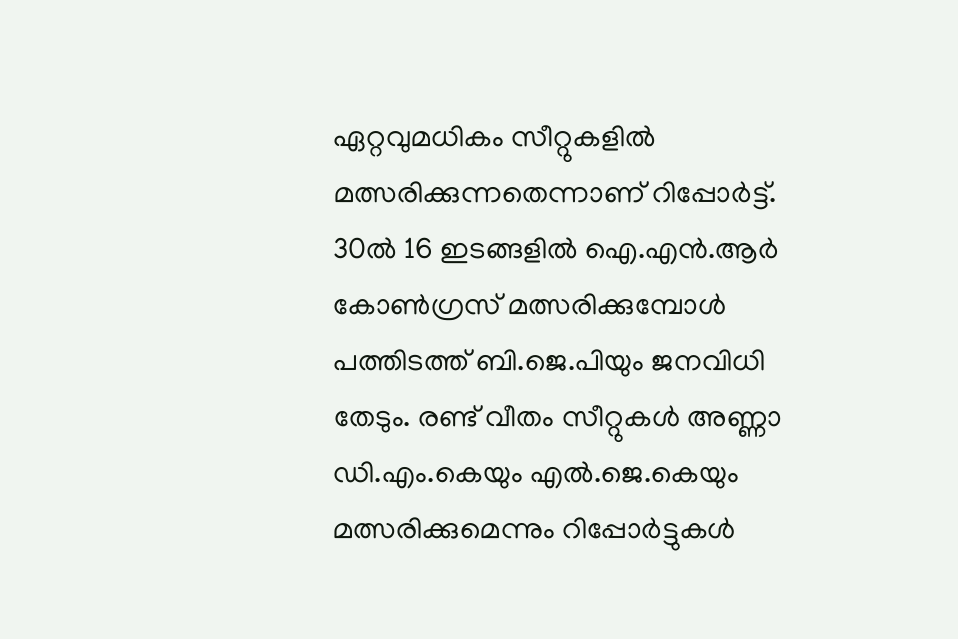ഏറ്റവുമധികം സീറ്റുകളില്‍ മത്സരിക്കുന്നതെന്നാണ് റിപ്പോര്‍ട്ട്. 30ല്‍ 16 ഇടങ്ങളില്‍ ഐ.എന്‍.ആര്‍ കോണ്‍ഗ്രസ് മത്സരിക്കുമ്പോള്‍ പത്തിടത്ത് ബി.ജെ.പിയും ജനവിധി തേടും. രണ്ട് വീതം സീറ്റുകള്‍ അണ്ണാ ഡി.എം.കെയും എല്‍.ജെ.കെയും മത്സരിക്കുമെന്നും റിപ്പോര്‍ട്ടുകള്‍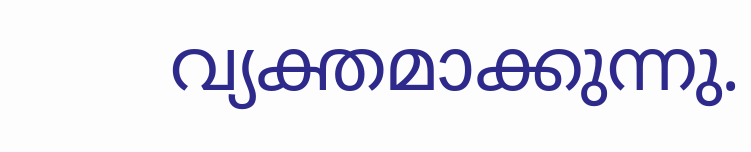വ്യക്തമാക്കുന്നു.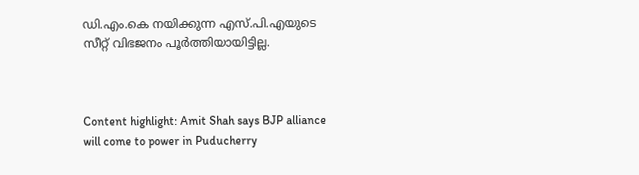ഡി.എം.കെ നയിക്കുന്ന എസ്.പി.എയുടെ സീറ്റ് വിഭജനം പൂര്‍ത്തിയായിട്ടില്ല.



Content highlight: Amit Shah says BJP alliance will come to power in Puducherry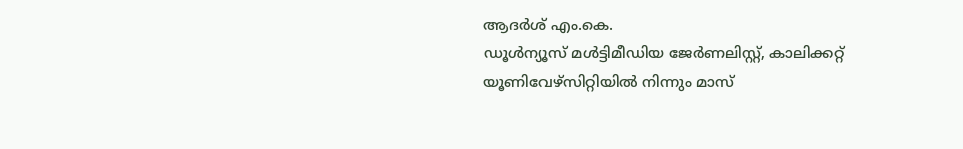ആദര്‍ശ് എം.കെ.
ഡൂള്‍ന്യൂസ് മള്‍ട്ടിമീഡിയ ജേര്‍ണലിസ്റ്റ്, കാലിക്കറ്റ് യൂണിവേഴ്സിറ്റിയില്‍ നിന്നും മാസ്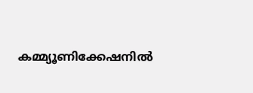കമ്മ്യൂണിക്കേഷനില്‍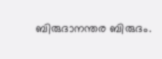ബിരുദാനന്തര ബിരുദം.